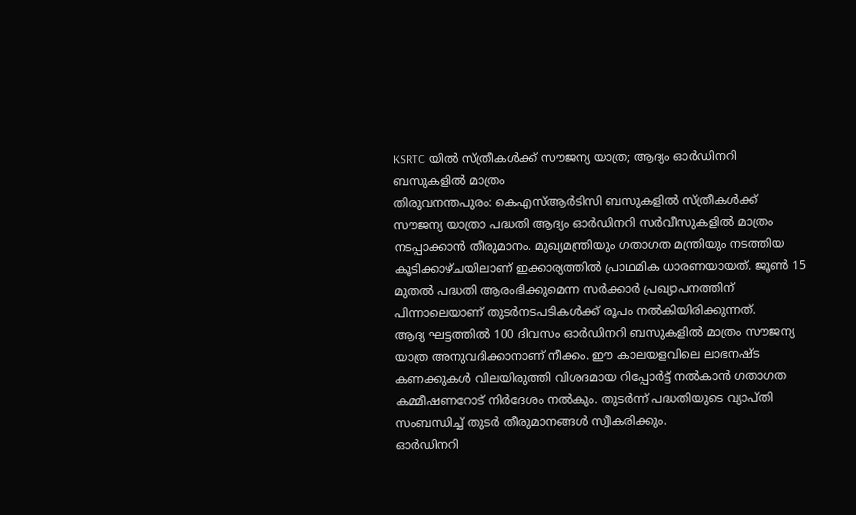KSRTC യിൽ സ്ത്രീകൾക്ക് സൗജന്യ യാത്ര; ആദ്യം ഓർഡിനറി ബസുകളിൽ മാത്രം
തിരുവനന്തപുരം: കെഎസ്ആർടിസി ബസുകളിൽ സ്ത്രീകൾക്ക് സൗജന്യ യാത്രാ പദ്ധതി ആദ്യം ഓർഡിനറി സർവീസുകളിൽ മാത്രം നടപ്പാക്കാൻ തീരുമാനം. മുഖ്യമന്ത്രിയും ഗതാഗത മന്ത്രിയും നടത്തിയ കൂടിക്കാഴ്ചയിലാണ് ഇക്കാര്യത്തിൽ പ്രാഥമിക ധാരണയായത്. ജൂൺ 15 മുതൽ പദ്ധതി ആരംഭിക്കുമെന്ന സർക്കാർ പ്രഖ്യാപനത്തിന് പിന്നാലെയാണ് തുടർനടപടികൾക്ക് രൂപം നൽകിയിരിക്കുന്നത്.
ആദ്യ ഘട്ടത്തിൽ 100 ദിവസം ഓർഡിനറി ബസുകളിൽ മാത്രം സൗജന്യ യാത്ര അനുവദിക്കാനാണ് നീക്കം. ഈ കാലയളവിലെ ലാഭനഷ്ട കണക്കുകൾ വിലയിരുത്തി വിശദമായ റിപ്പോർട്ട് നൽകാൻ ഗതാഗത കമ്മീഷണറോട് നിർദേശം നൽകും. തുടർന്ന് പദ്ധതിയുടെ വ്യാപ്തി സംബന്ധിച്ച് തുടർ തീരുമാനങ്ങൾ സ്വീകരിക്കും.
ഓർഡിനറി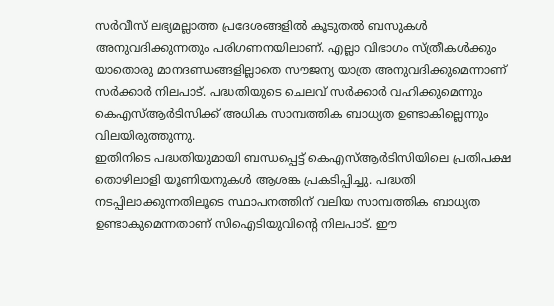സർവീസ് ലഭ്യമല്ലാത്ത പ്രദേശങ്ങളിൽ കൂടുതൽ ബസുകൾ അനുവദിക്കുന്നതും പരിഗണനയിലാണ്. എല്ലാ വിഭാഗം സ്ത്രീകൾക്കും യാതൊരു മാനദണ്ഡങ്ങളില്ലാതെ സൗജന്യ യാത്ര അനുവദിക്കുമെന്നാണ് സർക്കാർ നിലപാട്. പദ്ധതിയുടെ ചെലവ് സർക്കാർ വഹിക്കുമെന്നും കെഎസ്ആർടിസിക്ക് അധിക സാമ്പത്തിക ബാധ്യത ഉണ്ടാകില്ലെന്നും വിലയിരുത്തുന്നു.
ഇതിനിടെ പദ്ധതിയുമായി ബന്ധപ്പെട്ട് കെഎസ്ആർടിസിയിലെ പ്രതിപക്ഷ തൊഴിലാളി യൂണിയനുകൾ ആശങ്ക പ്രകടിപ്പിച്ചു. പദ്ധതി നടപ്പിലാക്കുന്നതിലൂടെ സ്ഥാപനത്തിന് വലിയ സാമ്പത്തിക ബാധ്യത ഉണ്ടാകുമെന്നതാണ് സിഐടിയുവിന്റെ നിലപാട്. ഈ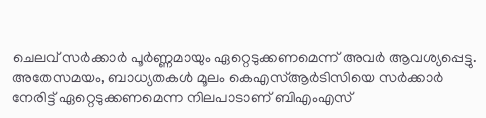ചെലവ് സർക്കാർ പൂർണ്ണമായും ഏറ്റെടുക്കണമെന്ന് അവർ ആവശ്യപ്പെട്ടു.
അതേസമയം, ബാധ്യതകൾ മൂലം കെഎസ്ആർടിസിയെ സർക്കാർ നേരിട്ട് ഏറ്റെടുക്കണമെന്ന നിലപാടാണ് ബിഎംഎസ്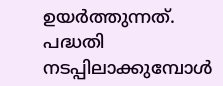ഉയർത്തുന്നത്. പദ്ധതി നടപ്പിലാക്കുമ്പോൾ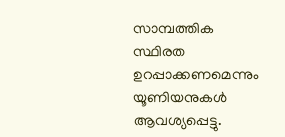സാമ്പത്തിക സ്ഥിരത ഉറപ്പാക്കണമെന്നും യൂണിയനുകൾ ആവശ്യപ്പെട്ടു.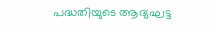പദ്ധതിയുടെ ആദ്യഘട്ട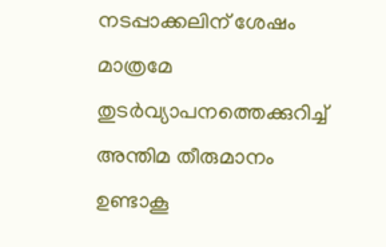നടപ്പാക്കലിന് ശേഷം മാത്രമേ തുടർവ്യാപനത്തെക്കുറിച്ച് അന്തിമ തീരുമാനം ഉണ്ടാകൂ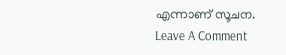എന്നാണ് സൂചന.
Leave A Comment